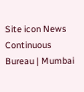Site icon News Continuous Bureau | Mumbai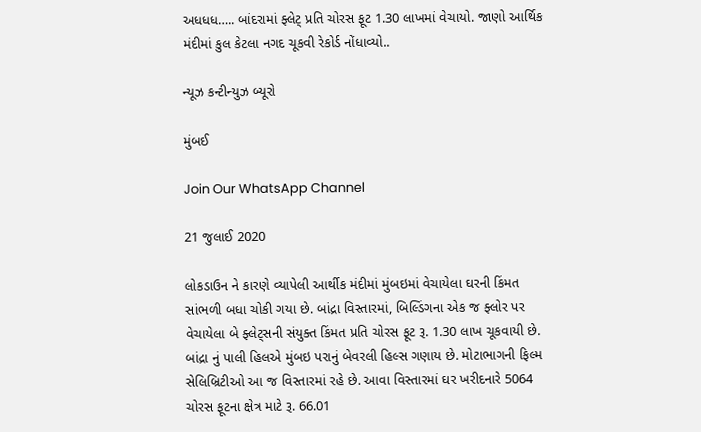અધધધ….. બાંદરામાં ફ્લેટ્ પ્રતિ ચોરસ ફૂટ 1.30 લાખમાં વેચાયો. જાણો આર્થિક મંદીમાં કુલ કેટલા નગદ ચૂકવી રેકોર્ડ નોંધાવ્યો..

ન્યૂઝ કન્ટીન્યુઝ બ્યૂરો

મુંબઈ

Join Our WhatsApp Channel

21 જુલાઈ 2020

લોકડાઉન ને કારણે વ્યાપેલી આર્થીક મંદીમાં મુંબઇમાં વેચાયેલા ઘરની કિંમત સાંભળી બધા ચોકી ગયા છે. બાંદ્રા વિસ્તારમાં, બિલ્ડિંગના એક જ ફ્લોર પર વેચાયેલા બે ફ્લેટ્સની સંયુક્ત કિંમત પ્રતિ ચોરસ ફૂટ રૂ. 1.30 લાખ ચૂકવાયી છે. બાંદ્રા નું પાલી હિલએ મુંબઇ પરાનું બેવરલી હિલ્સ ગણાય છે. મોટાભાગની ફિલ્મ સેલિબ્રિટીઓ આ જ વિસ્તારમાં રહે છે. આવા વિસ્તારમાં ઘર ખરીદનારે 5064 ચોરસ ફૂટના ક્ષેત્ર માટે રૂ. 66.01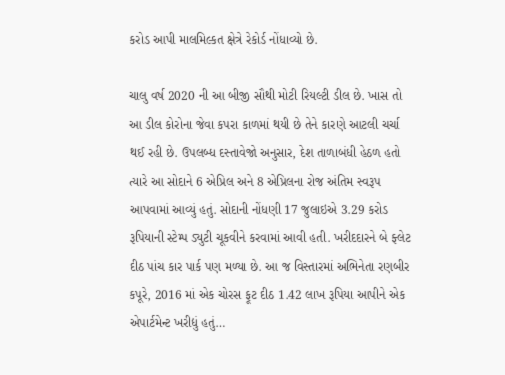કરોડ આપી માલમિલ્કત ક્ષેત્રે રેકોર્ડ નોંધાવ્યો છે.

ચાલુ વર્ષ 2020 ની આ બીજી સૌથી મોટી રિયલ્ટી ડીલ છે. ખાસ તો આ ડીલ કોરોના જેવા કપરા કાળમાં થયી છે તેને કારણે આટલી ચર્ચા થઈ રહી છે. ઉપલબ્ધ દસ્તાવેજો અનુસાર, દેશ તાળાબંધી હેઠળ હતો ત્યારે આ સોદાને 6 એપ્રિલ અને 8 એપ્રિલના રોજ અંતિમ સ્વરૂપ આપવામાં આવ્યું હતું. સોદાની નોંધણી 17 જુલાઇએ 3.29 કરોડ રૂપિયાની સ્ટેમ્પ ડ્યુટી ચૂકવીને કરવામાં આવી હતી. ખરીદદારને બે ફ્લેટ દીઠ પાંચ કાર પાર્ક પણ મળ્યા છે. આ જ વિસ્તારમાં અભિનેતા રણબીર કપૂરે, 2016 માં એક ચોરસ ફૂટ દીઠ 1.42 લાખ રૂપિયા આપીને એક એપાર્ટમેન્ટ ખરીદ્યું હતું…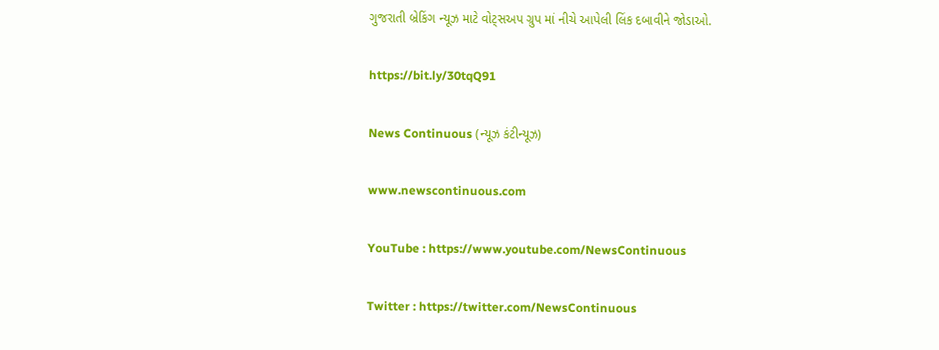ગુજરાતી બ્રેકિંગ ન્યૂઝ માટે વોટ્સઅપ ગ્રુપ માં નીચે આપેલી લિંક દબાવીને જોડાઓ.

https://bit.ly/30tqQ91

News Continuous (ન્યૂઝ કંટીન્યૂઝ)

www.newscontinuous.com

YouTube : https://www.youtube.com/NewsContinuous

Twitter : https://twitter.com/NewsContinuous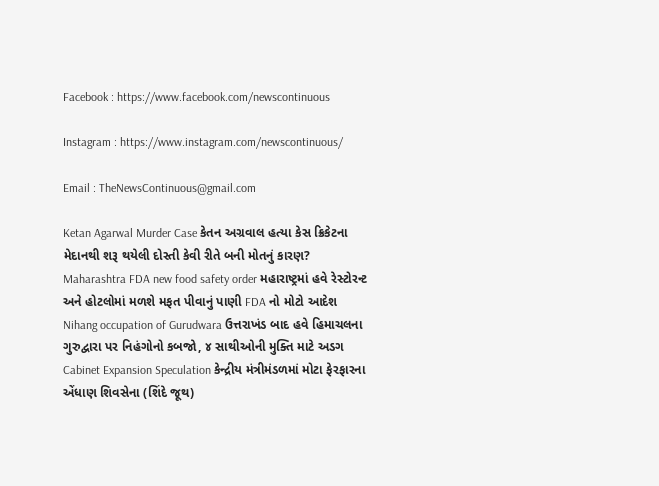Facebook : https://www.facebook.com/newscontinuous

Instagram : https://www.instagram.com/newscontinuous/

Email : TheNewsContinuous@gmail.com

Ketan Agarwal Murder Case કેતન અગ્રવાલ હત્યા કેસ ક્રિકેટના મેદાનથી શરૂ થયેલી દોસ્તી કેવી રીતે બની મોતનું કારણ?
Maharashtra FDA new food safety order મહારાષ્ટ્રમાં હવે રેસ્ટોરન્ટ અને હોટલોમાં મળશે મફત પીવાનું પાણી FDA નો મોટો આદેશ
Nihang occupation of Gurudwara ઉત્તરાખંડ બાદ હવે હિમાચલના ગુરુદ્વારા પર નિહંગોનો કબજો, ૪ સાથીઓની મુક્તિ માટે અડગ
Cabinet Expansion Speculation કેન્દ્રીય મંત્રીમંડળમાં મોટા ફેરફારના એંધાણ શિવસેના (શિંદે જૂથ)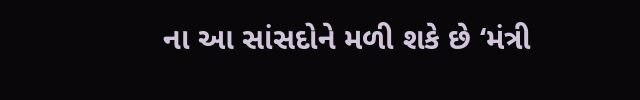ના આ સાંસદોને મળી શકે છે ‘મંત્રી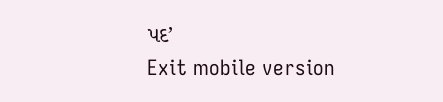પદ’
Exit mobile version